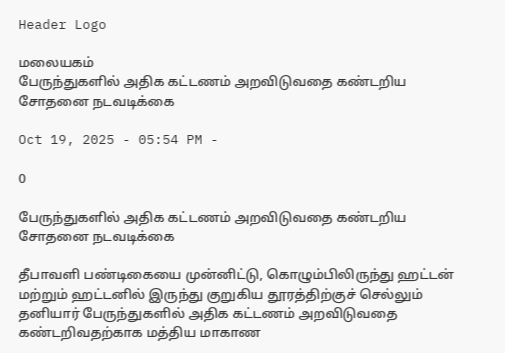Header Logo

மலையகம்
பேருந்துகளில் அதிக கட்டணம் அறவிடுவதை கண்டறிய சோதனை நடவடிக்கை

Oct 19, 2025 - 05:54 PM -

0

பேருந்துகளில் அதிக கட்டணம் அறவிடுவதை கண்டறிய சோதனை நடவடிக்கை

தீபாவளி பண்டிகையை முன்னிட்டு, கொழும்பிலிருந்து ஹட்டன் மற்றும் ஹட்டனில் இருந்து குறுகிய தூரத்திற்குச் செல்லும் தனியார் பேருந்துகளில் அதிக கட்டணம் அறவிடுவதை கண்டறிவதற்காக மத்திய மாகாண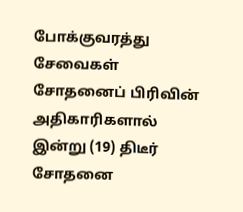போக்குவரத்து சேவைகள் சோதனைப் பிரிவின் அதிகாரிகளால் இன்று (19) திடீர் சோதனை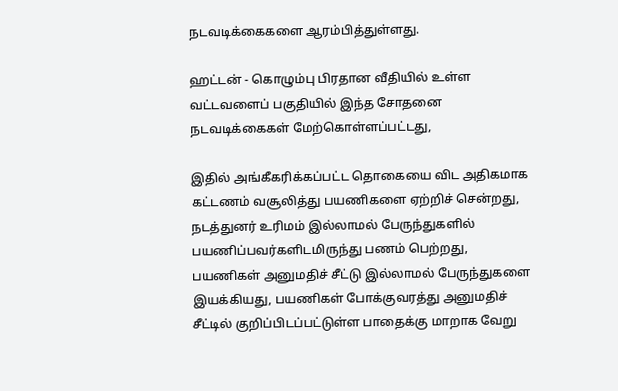நடவடிக்கைகளை ஆரம்பித்துள்ளது.

ஹட்டன் - கொழும்பு பிரதான வீதியில் உள்ள வட்டவளைப் பகுதியில் இந்த சோதனை நடவடிக்கைகள் மேற்கொள்ளப்பட்டது,

இதில் அங்கீகரிக்கப்பட்ட தொகையை விட அதிகமாக கட்டணம் வசூலித்து பயணிகளை ஏற்றிச் சென்றது, நடத்துனர் உரிமம் இல்லாமல் பேருந்துகளில் பயணிப்பவர்களிடமிருந்து பணம் பெற்றது, பயணிகள் அனுமதிச் சீட்டு இல்லாமல் பேருந்துகளை இயக்கியது, பயணிகள் போக்குவரத்து அனுமதிச் சீட்டில் குறிப்பிடப்பட்டுள்ள பாதைக்கு மாறாக வேறு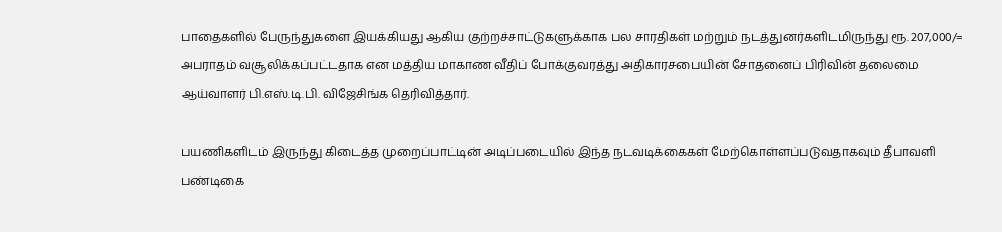பாதைகளில் பேருந்துகளை இயக்கியது ஆகிய குற்றச்சாட்டுகளுக்காக பல சாரதிகள் மற்றும் நடத்துனர்களிடமிருந்து ரூ. 207,000/= அபராதம் வசூலிக்கப்பட்டதாக என மத்திய மாகாண வீதிப் போக்குவரத்து அதிகாரசபையின் சோதனைப் பிரிவின் தலைமை ஆய்வாளர் பி.எஸ்.டி.பி. விஜேசிங்க தெரிவித்தார்.

பயணிகளிடம் இருந்து கிடைத்த முறைப்பாட்டின் அடிப்படையில் இந்த நடவடிக்கைகள் மேற்கொள்ளப்படுவதாகவும் தீபாவளி பண்டிகை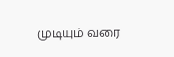முடியும் வரை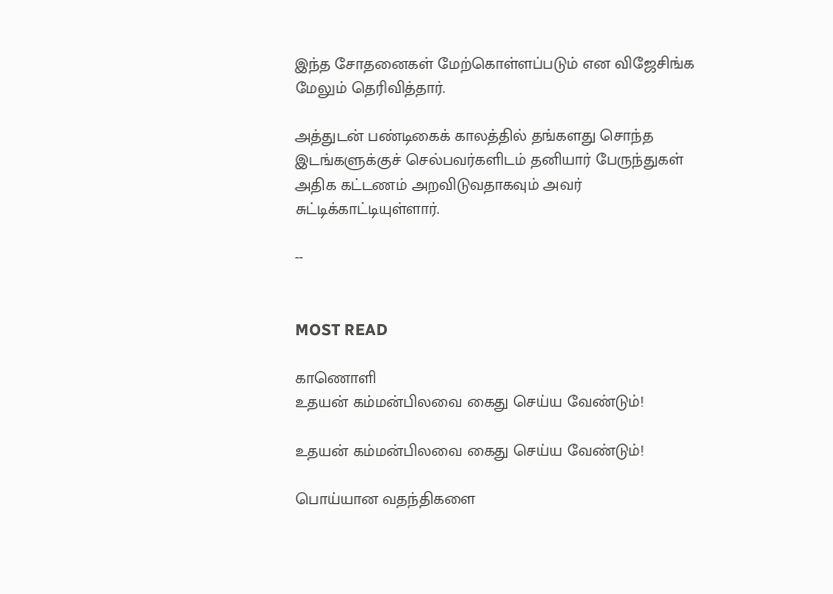இந்த சோதனைகள் மேற்கொள்ளப்படும் என விஜேசிங்க மேலும் தெரிவித்தார்.

அத்துடன் பண்டிகைக் காலத்தில் தங்களது சொந்த இடங்களுக்குச் செல்பவர்களிடம் தனியார் பேருந்துகள் அதிக கட்டணம் அறவிடுவதாகவும் அவர் சுட்டிக்காட்டியுள்ளார்.

--


MOST READ

காணொளி
உதயன் கம்மன்பிலவை கைது செய்ய வேண்டும்!

உதயன் கம்மன்பிலவை கைது செய்ய வேண்டும்!

பொய்யான வதந்திகளை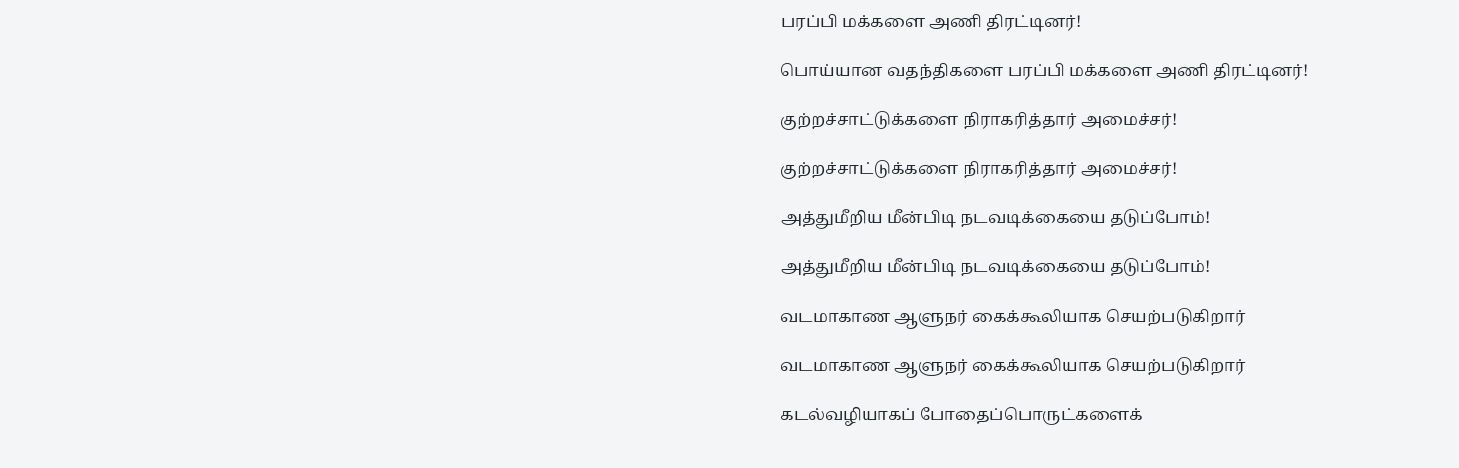பரப்பி மக்களை அணி திரட்டினர்!

பொய்யான வதந்திகளை பரப்பி மக்களை அணி திரட்டினர்!

குற்றச்சாட்டுக்களை நிராகரித்தார் அமைச்சர்!

குற்றச்சாட்டுக்களை நிராகரித்தார் அமைச்சர்!

அத்துமீறிய மீன்பிடி நடவடிக்கையை தடுப்போம்!

அத்துமீறிய மீன்பிடி நடவடிக்கையை தடுப்போம்!

வடமாகாண ஆளுநர் கைக்கூலியாக செயற்படுகிறார்

வடமாகாண ஆளுநர் கைக்கூலியாக செயற்படுகிறார்

கடல்வழியாகப் போதைப்பொருட்களைக்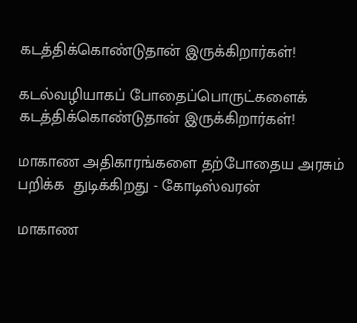கடத்திக்கொண்டுதான் இருக்கிறார்கள்!

கடல்வழியாகப் போதைப்பொருட்களைக் கடத்திக்கொண்டுதான் இருக்கிறார்கள்!

மாகாண அதிகாரங்களை தற்போதைய அரசும் பறிக்க  துடிக்கிறது - கோடிஸ்வரன்

மாகாண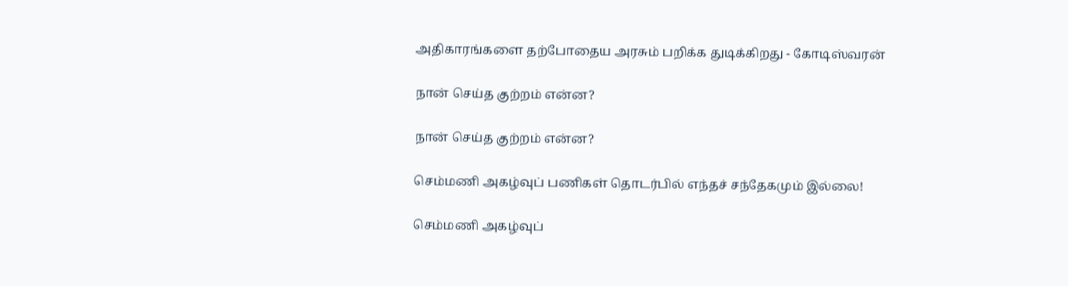அதிகாரங்களை தற்போதைய அரசும் பறிக்க துடிக்கிறது - கோடிஸ்வரன்

நான் செய்த குற்றம் என்ன?

நான் செய்த குற்றம் என்ன?

செம்மணி அகழ்வுப் பணிகள் தொடர்பில் எந்தச் சந்தேகமும் இல்லை!

செம்மணி அகழ்வுப்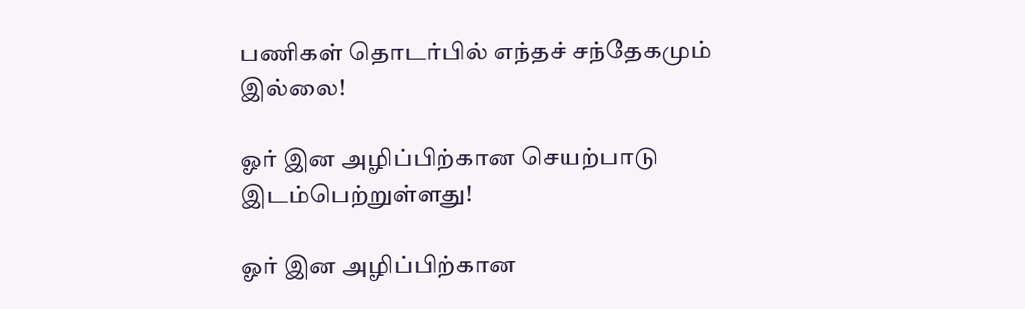பணிகள் தொடர்பில் எந்தச் சந்தேகமும் இல்லை!

ஓர் இன அழிப்பிற்கான செயற்பாடு இடம்பெற்றுள்ளது!

ஓர் இன அழிப்பிற்கான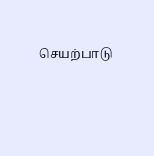செயற்பாடு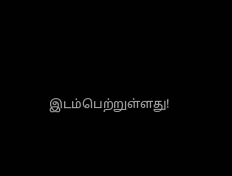இடம்பெற்றுள்ளது!